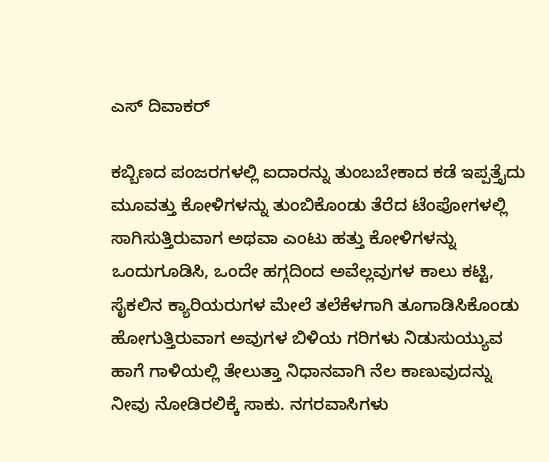ಎಸ್ ದಿವಾಕರ್

ಕಬ್ಬಿಣದ ಪಂಜರಗಳಲ್ಲಿ ಐದಾರನ್ನು ತುಂಬಬೇಕಾದ ಕಡೆ ಇಪ್ಪತ್ತೈದು ಮೂವತ್ತು ಕೋಳಿಗಳನ್ನು ತುಂಬಿಕೊಂಡು ತೆರೆದ ಟೆಂಪೋಗಳಲ್ಲಿ ಸಾಗಿಸುತ್ತಿರುವಾಗ ಅಥವಾ ಎಂಟು ಹತ್ತು ಕೋಳಿಗಳನ್ನು ಒಂದುಗೂಡಿಸಿ, ಒಂದೇ ಹಗ್ಗದಿಂದ ಅವೆಲ್ಲವುಗಳ ಕಾಲು ಕಟ್ಟಿ, ಸೈಕಲಿನ ಕ್ಯಾರಿಯರುಗಳ ಮೇಲೆ ತಲೆಕೆಳಗಾಗಿ ತೂಗಾಡಿಸಿಕೊಂಡು ಹೋಗುತ್ತಿರುವಾಗ ಅವುಗಳ ಬಿಳಿಯ ಗರಿಗಳು ನಿಡುಸುಯ್ಯುವ ಹಾಗೆ ಗಾಳಿಯಲ್ಲಿ ತೇಲುತ್ತಾ ನಿಧಾನವಾಗಿ ನೆಲ ಕಾಣುವುದನ್ನು ನೀವು ನೋಡಿರಲಿಕ್ಕೆ ಸಾಕು. ನಗರವಾಸಿಗಳು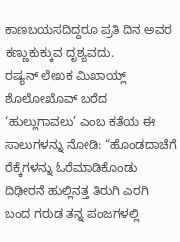ಕಾಣಬಯಸದಿದ್ದರೂ ಪ್ರತಿ ದಿನ ಅವರ ಕಣ್ಣುಕುಕ್ಕುವ ದೃಶ್ಯವದು.
ರಷ್ಯನ್ ಲೇಖಕ ಮಿಖಾಯ್ಲ್ ಶೊಲೋಖೊವ್ ಬರೆದ ‘ಹುಲ್ಲುಗಾವಲು’ ಎಂಬ ಕತೆಯ ಈ ಸಾಲುಗಳನ್ನು ನೋಡಿ: “ಹೊಂಡದಾಚೆಗೆ ರೆಕ್ಕೆಗಳನ್ನು ಓರೆಮಾಡಿಕೊಂಡು ದಿಢೀರನೆ ಹುಲ್ಲಿನತ್ತ ತಿರುಗಿ ಎರಗಿ ಬಂದ ಗರುಡ ತನ್ನ ಪಂಜಗಳಲ್ಲಿ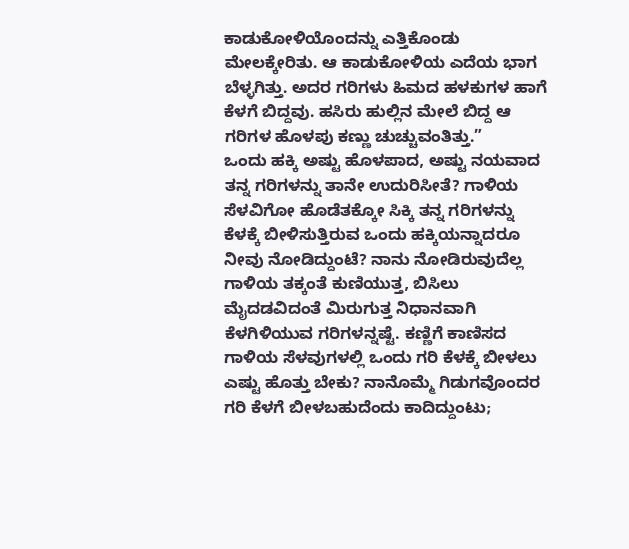ಕಾಡುಕೋಳಿಯೊಂದನ್ನು ಎತ್ತಿಕೊಂಡು ಮೇಲಕ್ಕೇರಿತು. ಆ ಕಾಡುಕೋಳಿಯ ಎದೆಯ ಭಾಗ ಬೆಳ್ಳಗಿತ್ತು. ಅದರ ಗರಿಗಳು ಹಿಮದ ಹಳಕುಗಳ ಹಾಗೆ ಕೆಳಗೆ ಬಿದ್ದವು. ಹಸಿರು ಹುಲ್ಲಿನ ಮೇಲೆ ಬಿದ್ದ ಆ ಗರಿಗಳ ಹೊಳಪು ಕಣ್ಣು ಚುಚ್ಚುವಂತಿತ್ತು.”
ಒಂದು ಹಕ್ಕಿ ಅಷ್ಟು ಹೊಳಪಾದ, ಅಷ್ಟು ನಯವಾದ ತನ್ನ ಗರಿಗಳನ್ನು ತಾನೇ ಉದುರಿಸೀತೆ? ಗಾಳಿಯ ಸೆಳವಿಗೋ ಹೊಡೆತಕ್ಕೋ ಸಿಕ್ಕಿ ತನ್ನ ಗರಿಗಳನ್ನು ಕೆಳಕ್ಕೆ ಬೀಳಿಸುತ್ತಿರುವ ಒಂದು ಹಕ್ಕಿಯನ್ನಾದರೂ ನೀವು ನೋಡಿದ್ದುಂಟೆ? ನಾನು ನೋಡಿರುವುದೆಲ್ಲ ಗಾಳಿಯ ತಕ್ಕಂತೆ ಕುಣಿಯುತ್ತ, ಬಿಸಿಲು ಮೈದಡವಿದಂತೆ ಮಿರುಗುತ್ತ ನಿಧಾನವಾಗಿ ಕೆಳಗಿಳಿಯುವ ಗರಿಗಳನ್ನಷ್ಟೆ. ಕಣ್ಣಿಗೆ ಕಾಣಿಸದ ಗಾಳಿಯ ಸೆಳವುಗಳಲ್ಲಿ ಒಂದು ಗರಿ ಕೆಳಕ್ಕೆ ಬೀಳಲು ಎಷ್ಟು ಹೊತ್ತು ಬೇಕು? ನಾನೊಮ್ಮೆ ಗಿಡುಗವೊಂದರ ಗರಿ ಕೆಳಗೆ ಬೀಳಬಹುದೆಂದು ಕಾದಿದ್ದುಂಟು;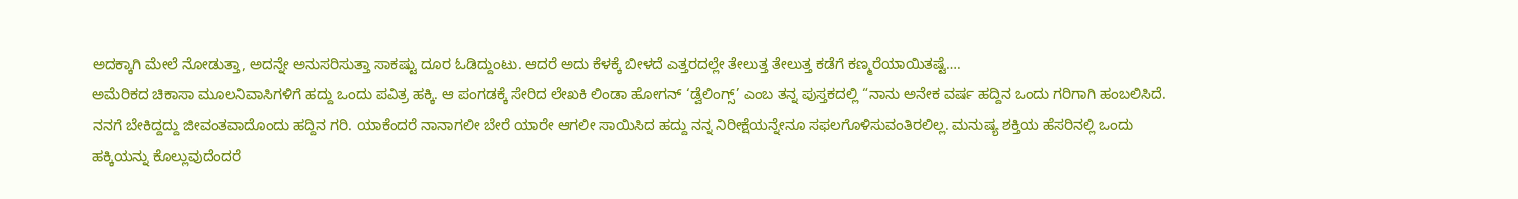ಅದಕ್ಕಾಗಿ ಮೇಲೆ ನೋಡುತ್ತಾ, ಅದನ್ನೇ ಅನುಸರಿಸುತ್ತಾ ಸಾಕಷ್ಟು ದೂರ ಓಡಿದ್ದುಂಟು. ಆದರೆ ಅದು ಕೆಳಕ್ಕೆ ಬೀಳದೆ ಎತ್ತರದಲ್ಲೇ ತೇಲುತ್ತ ತೇಲುತ್ತ ಕಡೆಗೆ ಕಣ್ಮರೆಯಾಯಿತಷ್ಟೆ….
ಅಮೆರಿಕದ ಚಿಕಾಸಾ ಮೂಲನಿವಾಸಿಗಳಿಗೆ ಹದ್ದು ಒಂದು ಪವಿತ್ರ ಹಕ್ಕಿ. ಆ ಪಂಗಡಕ್ಕೆ ಸೇರಿದ ಲೇಖಕಿ ಲಿಂಡಾ ಹೋಗನ್ ‘ಡ್ವೆಲಿಂಗ್ಸ್’ ಎಂಬ ತನ್ನ ಪುಸ್ತಕದಲ್ಲಿ “ನಾನು ಅನೇಕ ವರ್ಷ ಹದ್ದಿನ ಒಂದು ಗರಿಗಾಗಿ ಹಂಬಲಿಸಿದೆ. ನನಗೆ ಬೇಕಿದ್ದದ್ದು ಜೀವಂತವಾದೊಂದು ಹದ್ದಿನ ಗರಿ. ಯಾಕೆಂದರೆ ನಾನಾಗಲೀ ಬೇರೆ ಯಾರೇ ಆಗಲೀ ಸಾಯಿಸಿದ ಹದ್ದು ನನ್ನ ನಿರೀಕ್ಷೆಯನ್ನೇನೂ ಸಫಲಗೊಳಿಸುವಂತಿರಲಿಲ್ಲ. ಮನುಷ್ಯ ಶಕ್ತಿಯ ಹೆಸರಿನಲ್ಲಿ ಒಂದು ಹಕ್ಕಿಯನ್ನು ಕೊಲ್ಲುವುದೆಂದರೆ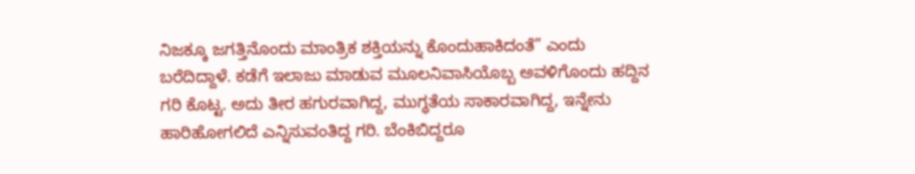ನಿಜಕ್ಕೂ ಜಗತ್ತಿನೊಂದು ಮಾಂತ್ರಿಕ ಶಕ್ತಿಯನ್ನು ಕೊಂದುಹಾಕಿದಂತೆ” ಎಂದು ಬರೆದಿದ್ದಾಳೆ. ಕಡೆಗೆ ಇಲಾಜು ಮಾಡುವ ಮೂಲನಿವಾಸಿಯೊಬ್ಬ ಅವಳಿಗೊಂದು ಹದ್ದಿನ ಗರಿ ಕೊಟ್ಟ. ಅದು ತೀರ ಹಗುರವಾಗಿದ್ದ, ಮುಗ್ಧತೆಯ ಸಾಕಾರವಾಗಿದ್ದ, ಇನ್ನೇನು ಹಾರಿಹೋಗಲಿದೆ ಎನ್ನಿಸುವಂತಿದ್ದ ಗರಿ. ಬೆಂಕಿಬಿದ್ದರೂ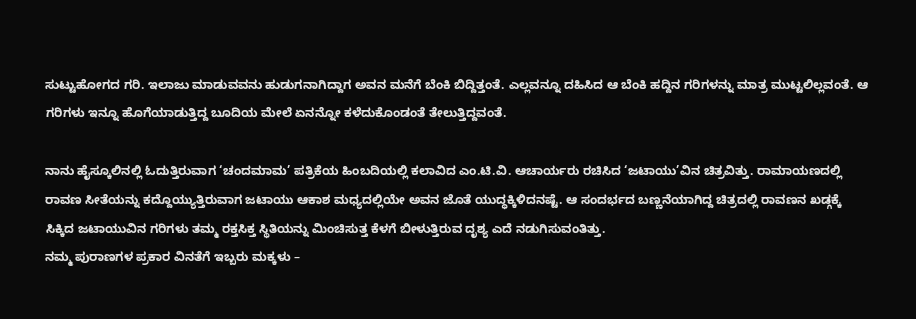ಸುಟ್ಟುಹೋಗದ ಗರಿ. ಇಲಾಜು ಮಾಡುವವನು ಹುಡುಗನಾಗಿದ್ದಾಗ ಅವನ ಮನೆಗೆ ಬೆಂಕಿ ಬಿದ್ದಿತ್ತಂತೆ. ಎಲ್ಲವನ್ನೂ ದಹಿಸಿದ ಆ ಬೆಂಕಿ ಹದ್ದಿನ ಗರಿಗಳನ್ನು ಮಾತ್ರ ಮುಟ್ಟಲಿಲ್ಲವಂತೆ. ಆ ಗರಿಗಳು ಇನ್ನೂ ಹೊಗೆಯಾಡುತ್ತಿದ್ದ ಬೂದಿಯ ಮೇಲೆ ಏನನ್ನೋ ಕಳೆದುಕೊಂಡಂತೆ ತೇಲುತ್ತಿದ್ದವಂತೆ.

ನಾನು ಹೈಸ್ಕೂಲಿನಲ್ಲಿ ಓದುತ್ತಿರುವಾಗ ‘ಚಂದಮಾಮ’ ಪತ್ರಿಕೆಯ ಹಿಂಬದಿಯಲ್ಲಿ ಕಲಾವಿದ ಎಂ.ಟಿ.ವಿ. ಆಚಾರ್ಯರು ರಚಿಸಿದ ‘ಜಟಾಯು’ವಿನ ಚಿತ್ರವಿತ್ತು. ರಾಮಾಯಣದಲ್ಲಿ ರಾವಣ ಸೀತೆಯನ್ನು ಕದ್ದೊಯ್ಯುತ್ತಿರುವಾಗ ಜಟಾಯು ಆಕಾಶ ಮಧ್ಯದಲ್ಲಿಯೇ ಅವನ ಜೊತೆ ಯುದ್ಧಕ್ಕಿಳಿದನಷ್ಟೆ. ಆ ಸಂದರ್ಭದ ಬಣ್ಣನೆಯಾಗಿದ್ದ ಚಿತ್ರದಲ್ಲಿ ರಾವಣನ ಖಡ್ಗಕ್ಕೆ ಸಿಕ್ಕಿದ ಜಟಾಯುವಿನ ಗರಿಗಳು ತಮ್ಮ ರಕ್ತಸಿಕ್ತ ಸ್ಥಿತಿಯನ್ನು ಮಿಂಚಿಸುತ್ತ ಕೆಳಗೆ ಬೀಳುತ್ತಿರುವ ದೃಶ್ಯ ಎದೆ ನಡುಗಿಸುವಂತಿತ್ತು.
ನಮ್ಮ ಪುರಾಣಗಳ ಪ್ರಕಾರ ವಿನತೆಗೆ ಇಬ್ಬರು ಮಕ್ಕಳು –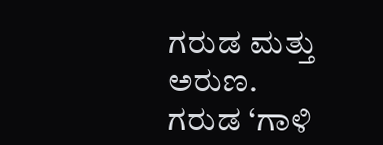ಗರುಡ ಮತ್ತು ಅರುಣ. ಗರುಡ ‘ಗಾಳಿ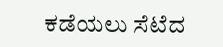ಕಡೆಯಲು ಸೆಟೆದ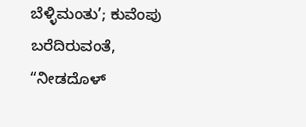ಬೆಳ್ಳಿಮಂತು’; ಕುವೆಂಪು ಬರೆದಿರುವಂತೆ, “ನೀಡದೊಳ್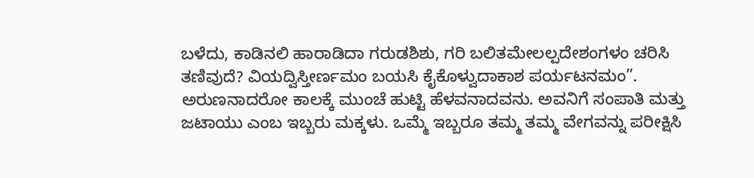ಬಳೆದು, ಕಾಡಿನಲಿ ಹಾರಾಡಿದಾ ಗರುಡಶಿಶು, ಗರಿ ಬಲಿತಮೇಲಲ್ಪದೇಶಂಗಳಂ ಚರಿಸಿ ತಣಿವುದೆ? ವಿಯದ್ವಿಸ್ತೀರ್ಣಮಂ ಬಯಸಿ ಕೈಕೊಳ್ವುದಾಕಾಶ ಪರ್ಯಟನಮಂ”. ಅರುಣನಾದರೋ ಕಾಲಕ್ಕೆ ಮುಂಚೆ ಹುಟ್ಟಿ ಹೆಳವನಾದವನು. ಅವನಿಗೆ ಸಂಪಾತಿ ಮತ್ತು ಜಟಾಯು ಎಂಬ ಇಬ್ಬರು ಮಕ್ಕಳು. ಒಮ್ಮೆ ಇಬ್ಬರೂ ತಮ್ಮ ತಮ್ಮ ವೇಗವನ್ನು ಪರೀಕ್ಷಿಸಿ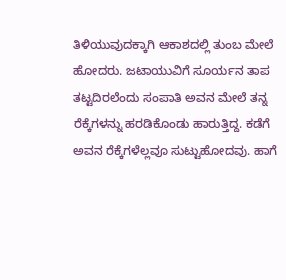ತಿಳಿಯುವುದಕ್ಕಾಗಿ ಆಕಾಶದಲ್ಲಿ ತುಂಬ ಮೇಲೆ ಹೋದರು. ಜಟಾಯುವಿಗೆ ಸೂರ್ಯನ ತಾಪ ತಟ್ಟದಿರಲೆಂದು ಸಂಪಾತಿ ಅವನ ಮೇಲೆ ತನ್ನ ರೆಕ್ಕೆಗಳನ್ನು ಹರಡಿಕೊಂಡು ಹಾರುತ್ತಿದ್ದ. ಕಡೆಗೆ ಅವನ ರೆಕ್ಕೆಗಳೆಲ್ಲವೂ ಸುಟ್ಟುಹೋದವು. ಹಾಗೆ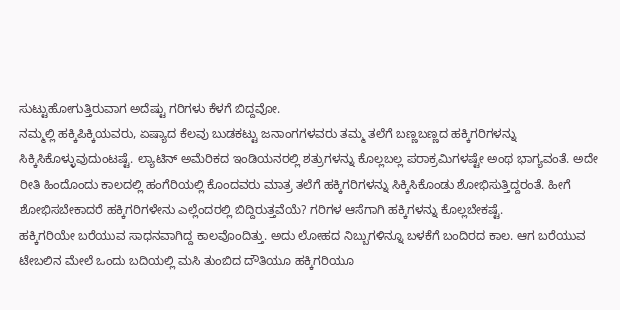ಸುಟ್ಟುಹೋಗುತ್ತಿರುವಾಗ ಅದೆಷ್ಟು ಗರಿಗಳು ಕೆಳಗೆ ಬಿದ್ದವೋ.
ನಮ್ಮಲ್ಲಿ ಹಕ್ಕಿಪಿಕ್ಕಿಯವರು, ಏಷ್ಯಾದ ಕೆಲವು ಬುಡಕಟ್ಟು ಜನಾಂಗಗಳವರು ತಮ್ಮ ತಲೆಗೆ ಬಣ್ಣಬಣ್ಣದ ಹಕ್ಕಿಗರಿಗಳನ್ನು ಸಿಕ್ಕಿಸಿಕೊಳ್ಳುವುದುಂಟಷ್ಟೆ. ಲ್ಯಾಟಿನ್ ಅಮೆರಿಕದ ಇಂಡಿಯನರಲ್ಲಿ ಶತ್ರುಗಳನ್ನು ಕೊಲ್ಲಬಲ್ಲ ಪರಾಕ್ರಮಿಗಳಷ್ಟೇ ಅಂಥ ಭಾಗ್ಯವಂತೆ. ಅದೇ ರೀತಿ ಹಿಂದೊಂದು ಕಾಲದಲ್ಲಿ ಹಂಗೆರಿಯಲ್ಲಿ ಕೊಂದವರು ಮಾತ್ರ ತಲೆಗೆ ಹಕ್ಕಿಗರಿಗಳನ್ನು ಸಿಕ್ಕಿಸಿಕೊಂಡು ಶೋಭಿಸುತ್ತಿದ್ದರಂತೆ. ಹೀಗೆ ಶೋಭಿಸಬೇಕಾದರೆ ಹಕ್ಕಿಗರಿಗಳೇನು ಎಲ್ಲೆಂದರಲ್ಲಿ ಬಿದ್ದಿರುತ್ತವೆಯೆ? ಗರಿಗಳ ಆಸೆಗಾಗಿ ಹಕ್ಕಿಗಳನ್ನು ಕೊಲ್ಲಬೇಕಷ್ಟೆ.
ಹಕ್ಕಿಗರಿಯೇ ಬರೆಯುವ ಸಾಧನವಾಗಿದ್ದ ಕಾಲವೊಂದಿತ್ತು. ಅದು ಲೋಹದ ನಿಬ್ಬುಗಳಿನ್ನೂ ಬಳಕೆಗೆ ಬಂದಿರದ ಕಾಲ. ಆಗ ಬರೆಯುವ ಟೇಬಲಿನ ಮೇಲೆ ಒಂದು ಬದಿಯಲ್ಲಿ ಮಸಿ ತುಂಬಿದ ದೌತಿಯೂ ಹಕ್ಕಿಗರಿಯೂ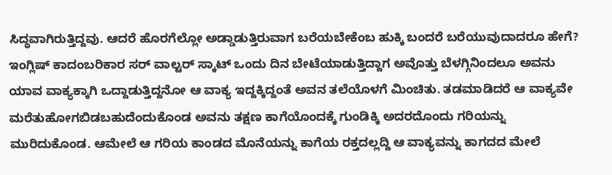ಸಿದ್ಧವಾಗಿರುತ್ತಿದ್ದವು. ಆದರೆ ಹೊರಗೆಲ್ಲೋ ಅಡ್ಡಾಡುತ್ತಿರುವಾಗ ಬರೆಯಬೇಕೆಂಬ ಹುಕ್ಕಿ ಬಂದರೆ ಬರೆಯುವುದಾದರೂ ಹೇಗೆ? ಇಂಗ್ಲಿಷ್ ಕಾದಂಬರಿಕಾರ ಸರ್ ವಾಲ್ಟರ್ ಸ್ಕಾಟ್ ಒಂದು ದಿನ ಬೇಟೆಯಾಡುತ್ತಿದ್ದಾಗ ಅವೊತ್ತು ಬೆಳಗ್ಗಿನಿಂದಲೂ ಅವನು ಯಾವ ವಾಕ್ಯಕ್ಕಾಗಿ ಒದ್ದಾಡುತ್ತಿದ್ದನೋ ಆ ವಾಕ್ಯ ಇದ್ದಕ್ಕಿದ್ದಂತೆ ಅವನ ತಲೆಯೊಳಗೆ ಮಿಂಚಿತು. ತಡಮಾಡಿದರೆ ಆ ವಾಕ್ಯವೇ ಮರೆತುಹೋಗಬಿಡಬಹುದೆಂದುಕೊಂಡ ಅವನು ತಕ್ಷಣ ಕಾಗೆಯೊಂದಕ್ಕೆ ಗುಂಡಿಕ್ಕಿ ಅದರದೊಂದು ಗರಿಯನ್ನು ಮುರಿದುಕೊಂಡ. ಆಮೇಲೆ ಆ ಗರಿಯ ಕಾಂಡದ ಮೊನೆಯನ್ನು ಕಾಗೆಯ ರಕ್ತದಲ್ಲದ್ದಿ ಆ ವಾಕ್ಯವನ್ನು ಕಾಗದದ ಮೇಲೆ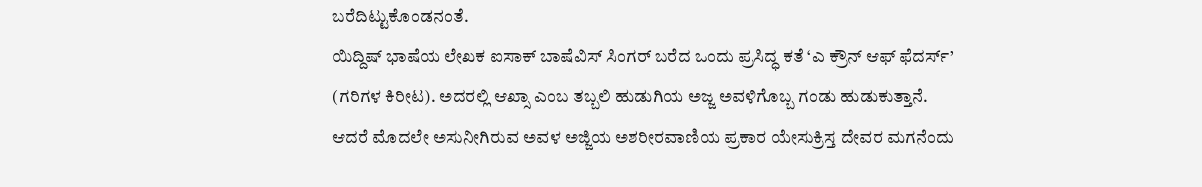ಬರೆದಿಟ್ಟುಕೊಂಡನಂತೆ.
ಯಿದ್ದಿಷ್ ಭಾಷೆಯ ಲೇಖಕ ಐಸಾಕ್ ಬಾಷೆವಿಸ್ ಸಿಂಗರ್ ಬರೆದ ಒಂದು ಪ್ರಸಿದ್ಧ ಕತೆ ‘ಎ ಕ್ರೌನ್ ಆಫ್ ಫೆದರ್ಸ್’ (ಗರಿಗಳ ಕಿರೀಟ). ಅದರಲ್ಲಿ ಆಖ್ಸಾ ಎಂಬ ತಬ್ಬಲಿ ಹುಡುಗಿಯ ಅಜ್ಜ ಅವಳಿಗೊಬ್ಬ ಗಂಡು ಹುಡುಕುತ್ತಾನೆ. ಆದರೆ ಮೊದಲೇ ಅಸುನೀಗಿರುವ ಅವಳ ಅಜ್ಜಿಯ ಅಶರೀರವಾಣಿಯ ಪ್ರಕಾರ ಯೇಸುಕ್ರಿಸ್ತ ದೇವರ ಮಗನೆಂದು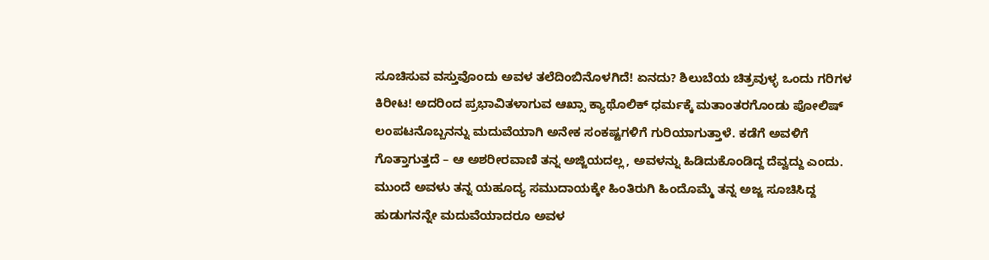ಸೂಚಿಸುವ ವಸ್ತುವೊಂದು ಅವಳ ತಲೆದಿಂಬಿನೊಳಗಿದೆ! ಏನದು? ಶಿಲುಬೆಯ ಚಿತ್ರವುಳ್ಳ ಒಂದು ಗರಿಗಳ ಕಿರೀಟ! ಅದರಿಂದ ಪ್ರಭಾವಿತಳಾಗುವ ಆಖ್ಸಾ ಕ್ಯಾಥೊಲಿಕ್ ಧರ್ಮಕ್ಕೆ ಮತಾಂತರಗೊಂಡು ಪೋಲಿಷ್ ಲಂಪಟನೊಬ್ಬನನ್ನು ಮದುವೆಯಾಗಿ ಅನೇಕ ಸಂಕಷ್ಟಗಳಿಗೆ ಗುರಿಯಾಗುತ್ತಾಳೆ. ಕಡೆಗೆ ಅವಳಿಗೆ ಗೊತ್ತಾಗುತ್ತದೆ – ಆ ಅಶರೀರವಾಣಿ ತನ್ನ ಅಜ್ಜಿಯದಲ್ಲ, ಅವಳನ್ನು ಹಿಡಿದುಕೊಂಡಿದ್ದ ದೆವ್ವದ್ದು ಎಂದು. ಮುಂದೆ ಅವಳು ತನ್ನ ಯಹೂದ್ಯ ಸಮುದಾಯಕ್ಕೇ ಹಿಂತಿರುಗಿ ಹಿಂದೊಮ್ಮೆ ತನ್ನ ಅಜ್ಜ ಸೂಚಿಸಿದ್ದ ಹುಡುಗನನ್ನೇ ಮದುವೆಯಾದರೂ ಅವಳ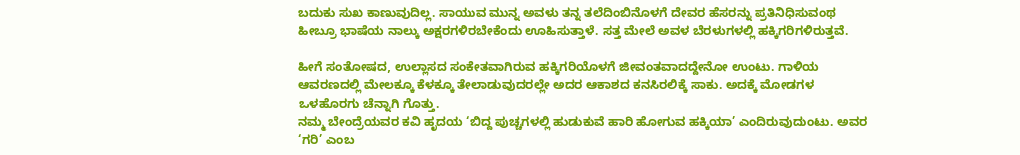ಬದುಕು ಸುಖ ಕಾಣುವುದಿಲ್ಲ. ಸಾಯುವ ಮುನ್ನ ಅವಳು ತನ್ನ ತಲೆದಿಂಬಿನೊಳಗೆ ದೇವರ ಹೆಸರನ್ನು ಪ್ರತಿನಿಧಿಸುವಂಥ ಹೀಬ್ರೂ ಭಾಷೆಯ ನಾಲ್ಕು ಅಕ್ಷರಗಳಿರಬೇಕೆಂದು ಊಹಿಸುತ್ತಾಳೆ. ಸತ್ತ ಮೇಲೆ ಅವಳ ಬೆರಳುಗಳಲ್ಲಿ ಹಕ್ಕಿಗರಿಗಳಿರುತ್ತವೆ.

ಹೀಗೆ ಸಂತೋಷದ, ಉಲ್ಲಾಸದ ಸಂಕೇತವಾಗಿರುವ ಹಕ್ಕಿಗರಿಯೊಳಗೆ ಜೀವಂತವಾದದ್ದೇನೋ ಉಂಟು. ಗಾಳಿಯ ಆವರಣದಲ್ಲಿ ಮೇಲಕ್ಕೂ ಕೆಳಕ್ಕೂ ತೇಲಾಡುವುದರಲ್ಲೇ ಅದರ ಆಕಾಶದ ಕನಸಿರಲಿಕ್ಕೆ ಸಾಕು. ಅದಕ್ಕೆ ಮೋಡಗಳ ಒಳಹೊರಗು ಚೆನ್ನಾಗಿ ಗೊತ್ತು.
ನಮ್ಮ ಬೇಂದ್ರೆಯವರ ಕವಿ ಹೃದಯ ‘ಬಿದ್ದ ಪುಚ್ಚಗಳಲ್ಲಿ ಹುಡುಕುವೆ ಹಾರಿ ಹೋಗುವ ಹಕ್ಕಿಯಾ’ ಎಂದಿರುವುದುಂಟು. ಅವರ ‘ಗರಿ’ ಎಂಬ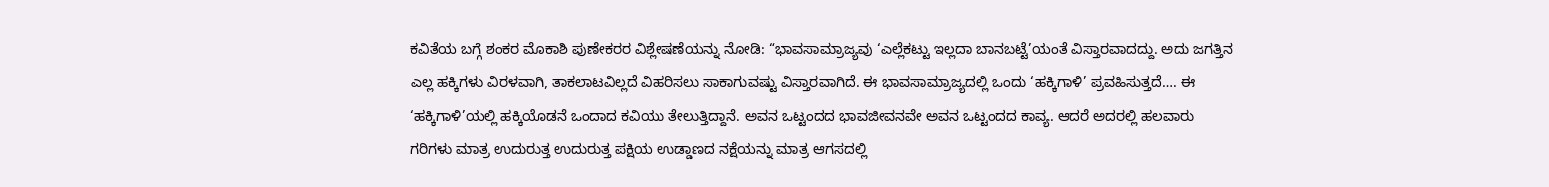ಕವಿತೆಯ ಬಗ್ಗೆ ಶಂಕರ ಮೊಕಾಶಿ ಪುಣೇಕರರ ವಿಶ್ಲೇಷಣೆಯನ್ನು ನೋಡಿ: “ಭಾವಸಾಮ್ರಾಜ್ಯವು ‘ಎಲ್ಲೆಕಟ್ಟು ಇಲ್ಲದಾ ಬಾನಬಟ್ಟೆ’ಯಂತೆ ವಿಸ್ತಾರವಾದದ್ದು. ಅದು ಜಗತ್ತಿನ ಎಲ್ಲ ಹಕ್ಕಿಗಳು ವಿರಳವಾಗಿ, ತಾಕಲಾಟವಿಲ್ಲದೆ ವಿಹರಿಸಲು ಸಾಕಾಗುವಷ್ಟು ವಿಸ್ತಾರವಾಗಿದೆ. ಈ ಭಾವಸಾಮ್ರಾಜ್ಯದಲ್ಲಿ ಒಂದು ‘ಹಕ್ಕಿಗಾಳಿ’ ಪ್ರವಹಿಸುತ್ತದೆ…. ಈ ‘ಹಕ್ಕಿಗಾಳಿ’ಯಲ್ಲಿ ಹಕ್ಕಿಯೊಡನೆ ಒಂದಾದ ಕವಿಯು ತೇಲುತ್ತಿದ್ದಾನೆ. ಅವನ ಒಟ್ಟಂದದ ಭಾವಜೀವನವೇ ಅವನ ಒಟ್ಟಂದದ ಕಾವ್ಯ. ಆದರೆ ಅದರಲ್ಲಿ ಹಲವಾರು ಗರಿಗಳು ಮಾತ್ರ ಉದುರುತ್ತ ಉದುರುತ್ತ ಪಕ್ಷಿಯ ಉಡ್ಡಾಣದ ನಕ್ಷೆಯನ್ನು ಮಾತ್ರ ಆಗಸದಲ್ಲಿ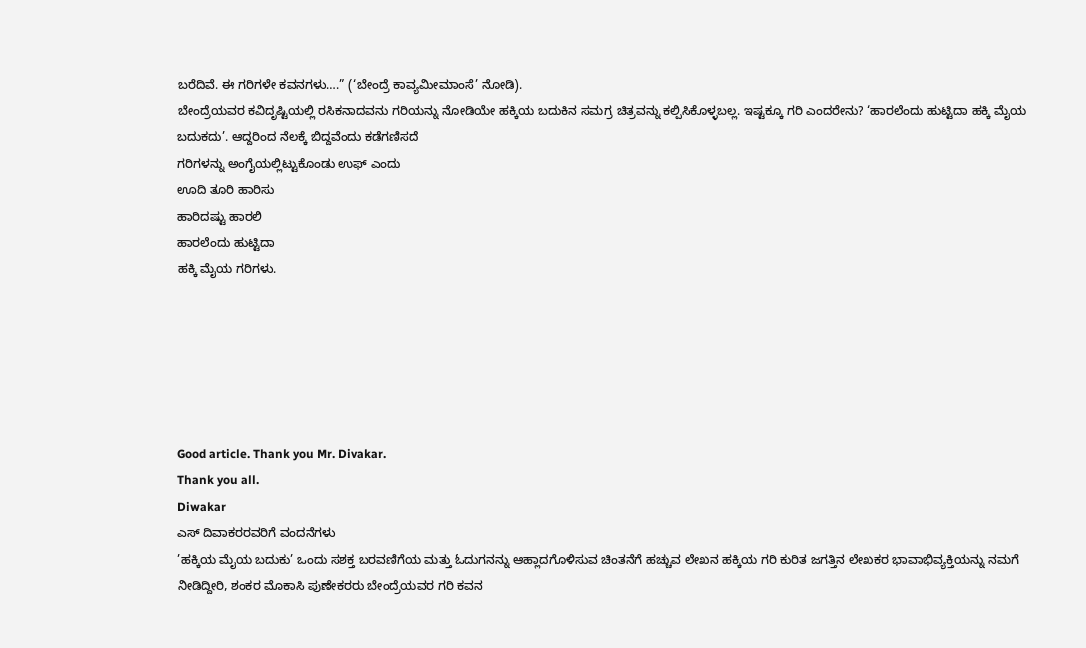ಬರೆದಿವೆ. ಈ ಗರಿಗಳೇ ಕವನಗಳು….” (‘ಬೇಂದ್ರೆ ಕಾವ್ಯಮೀಮಾಂಸೆ’ ನೋಡಿ).
ಬೇಂದ್ರೆಯವರ ಕವಿದೃಷ್ಟಿಯಲ್ಲಿ ರಸಿಕನಾದವನು ಗರಿಯನ್ನು ನೋಡಿಯೇ ಹಕ್ಕಿಯ ಬದುಕಿನ ಸಮಗ್ರ ಚಿತ್ರವನ್ನು ಕಲ್ಪಿಸಿಕೊಳ್ಳಬಲ್ಲ. ಇಷ್ಟಕ್ಕೂ ಗರಿ ಎಂದರೇನು? ‘ಹಾರಲೆಂದು ಹುಟ್ಟಿದಾ ಹಕ್ಕಿ ಮೈಯ ಬದುಕದು’. ಆದ್ದರಿಂದ ನೆಲಕ್ಕೆ ಬಿದ್ದವೆಂದು ಕಡೆಗಣಿಸದೆ
ಗರಿಗಳನ್ನು ಅಂಗೈಯಲ್ಲಿಟ್ಟುಕೊಂಡು ಉಫ್ ಎಂದು
ಊದಿ ತೂರಿ ಹಾರಿಸು
ಹಾರಿದಷ್ಟು ಹಾರಲಿ
ಹಾರಲೆಂದು ಹುಟ್ಟಿದಾ
ಹಕ್ಕಿ ಮೈಯ ಗರಿಗಳು.






Good article. Thank you Mr. Divakar.
Thank you all.
Diwakar
ಎಸ್ ದಿವಾಕರರವರಿಗೆ ವಂದನೆಗಳು
’ಹಕ್ಕಿಯ ಮೈಯ ಬದುಕು’ ಒಂದು ಸಶಕ್ತ ಬರವಣಿಗೆಯ ಮತ್ತು ಓದುಗನನ್ನು ಆಹ್ಲಾದಗೊಳಿಸುವ ಚಿಂತನೆಗೆ ಹಚ್ಚುವ ಲೇಖನ ಹಕ್ಕಿಯ ಗರಿ ಕುರಿತ ಜಗತ್ತಿನ ಲೇಖಕರ ಭಾವಾಭಿವ್ಯಕ್ತಿಯನ್ನು ನಮಗೆ ನೀಡಿದ್ದೀರಿ, ಶಂಕರ ಮೊಕಾಸಿ ಪುಣೇಕರರು ಬೇಂದ್ರೆಯವರ ಗರಿ ಕವನ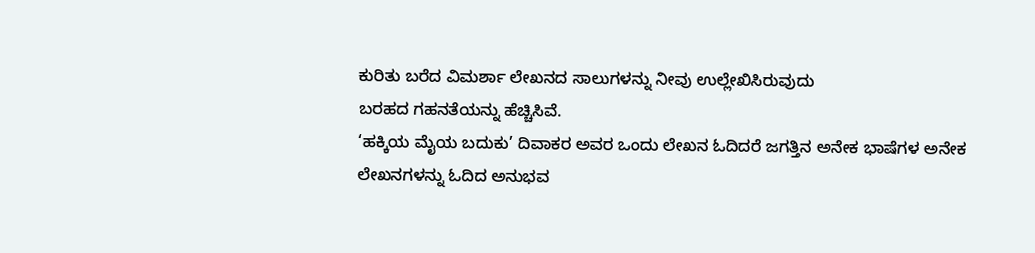ಕುರಿತು ಬರೆದ ವಿಮರ್ಶಾ ಲೇಖನದ ಸಾಲುಗಳನ್ನು ನೀವು ಉಲ್ಲೇಖಿಸಿರುವುದು
ಬರಹದ ಗಹನತೆಯನ್ನು ಹೆಚ್ಚಿಸಿವೆ.
‘ಹಕ್ಕಿಯ ಮೈಯ ಬದುಕು’ ದಿವಾಕರ ಅವರ ಒಂದು ಲೇಖನ ಓದಿದರೆ ಜಗತ್ತಿನ ಅನೇಕ ಭಾಷೆಗಳ ಅನೇಕ ಲೇಖನಗಳನ್ನು ಓದಿದ ಅನುಭವ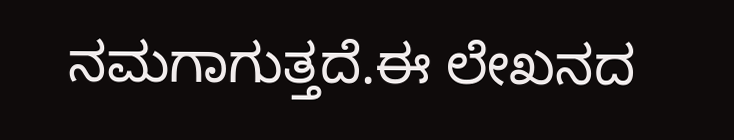ನಮಗಾಗುತ್ತದೆ.ಈ ಲೇಖನದ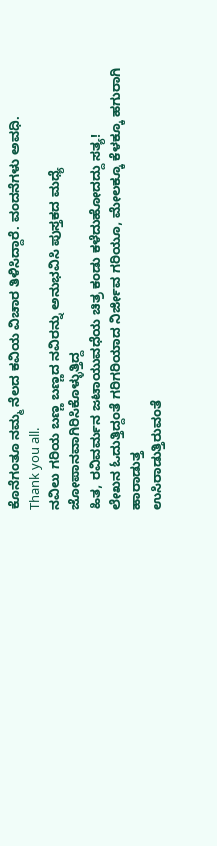ಕೊನೆಗಂತೂ ನಮ್ಮ ನೆಲದ ಕವಿಯ ವಿಚಾರ ತಿಳಿಸಿದ್ದಾರೆ. ವಂದನೆಗಳು ಅವಧಿ.
Thank you all.
ನವಿಲು ಗರಿಯ ಬಣ್ಣ ಬಣ್ಣದ ನವಿರನ್ನು ಅನುಭವಿಸಿ ಪುಸ್ತಕದ ಮಧ್ಯೆ ಜೋಪಾನವಾಗಿರಿಸಿಕೊಳ್ಳುತ್ತಿದ್ದ
ಹಿತ, ರವಿವರ್ಮನ ಜಟಾಯುವಧೆಯ ಚಿತ್ರ ಕಂಡು ಕಳೆದುಹೋದದ್ದು ಸತ್ಯ!
ಲೇಖನ ಓದುತ್ತಿದ್ದಂತೆ ಗರಿಗರಿಯಾದ ನಿರ್ಜೀವ ಗರಿಯೂ, ಮೇಲಕ್ಕೂ ಕೆಳಕ್ಕೂ ಹಗುರಾಗಿ ಹಾರಾಡುತ್ತ
ಉಸಿರಾಡುತ್ತಿರುವಂತೆ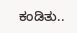ಕಂಡಿತು..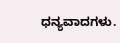ಧನ್ಯವಾದಗಳು.